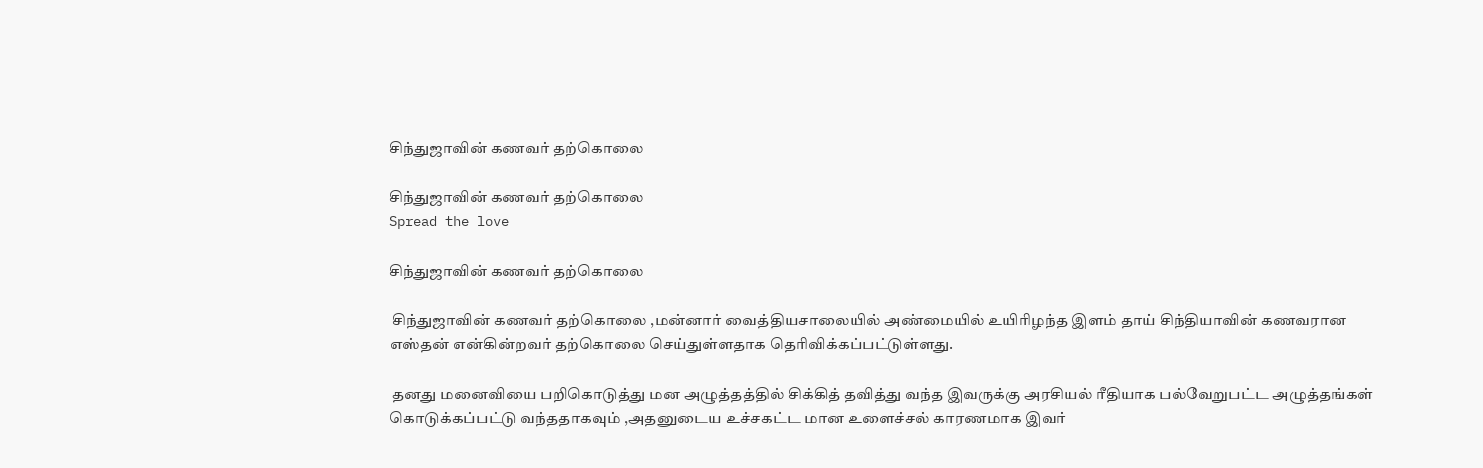சிந்துஜாவின் கணவர் தற்கொலை

சிந்துஜாவின் கணவர் தற்கொலை
Spread the love

சிந்துஜாவின் கணவர் தற்கொலை

 சிந்துஜாவின் கணவர் தற்கொலை ,மன்னார் வைத்தியசாலையில் அண்மையில் உயிரிழந்த இளம் தாய் சிந்தியாவின் கணவரான எஸ்தன் என்கின்றவர் தற்கொலை செய்துள்ளதாக தெரிவிக்கப்பட்டுள்ளது.

 தனது மனைவியை பறிகொடுத்து மன அழுத்தத்தில் சிக்கித் தவித்து வந்த இவருக்கு அரசியல் ரீதியாக பல்வேறுபட்ட அழுத்தங்கள் கொடுக்கப்பட்டு வந்ததாகவும் ,அதனுடைய உச்சகட்ட மான உளைச்சல் காரணமாக இவர்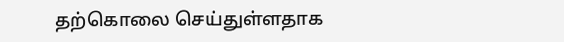தற்கொலை செய்துள்ளதாக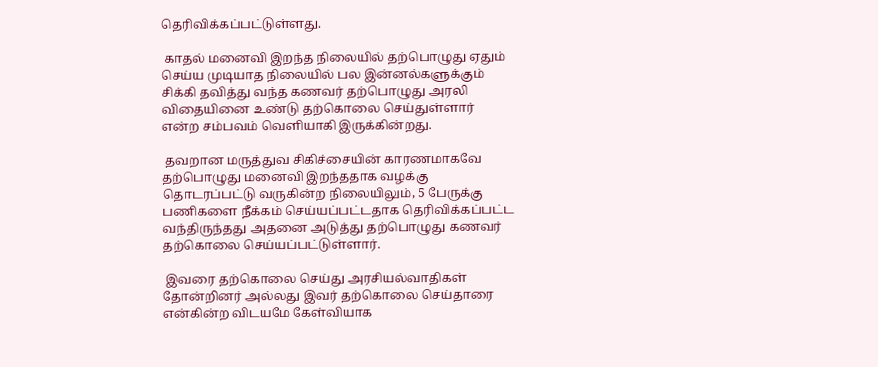தெரிவிக்கப்பட்டுள்ளது.

 காதல் மனைவி இறந்த நிலையில் தற்பொழுது ஏதும் செய்ய முடியாத நிலையில் பல இன்னல்களுக்கும் சிக்கி தவித்து வந்த கணவர் தற்பொழுது அரலி விதையினை உண்டு தற்கொலை செய்துள்ளார் என்ற சம்பவம் வெளியாகி இருக்கின்றது.

 தவறான மருத்துவ சிகிச்சையின் காரணமாகவே தற்பொழுது மனைவி இறந்ததாக வழக்கு தொடரப்பட்டு வருகின்ற நிலையிலும், 5 பேருக்கு பணிகளை நீக்கம் செய்யப்பட்டதாக தெரிவிக்கப்பட்ட வந்திருந்தது அதனை அடுத்து தற்பொழுது கணவர் தற்கொலை செய்யப்பட்டுள்ளார்.

 இவரை தற்கொலை செய்து அரசியல்வாதிகள் தோன்றினர் அல்லது இவர் தற்கொலை செய்தாரை என்கின்ற விடயமே கேள்வியாக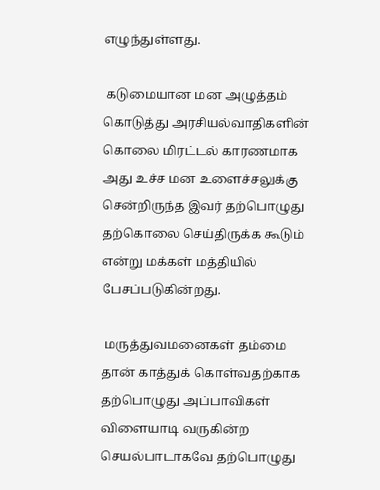எழுந்துள்ளது.

 கடுமையான மன அழுத்தம் கொடுத்து அரசியல்வாதிகளின் கொலை மிரட்டல் காரணமாக அது உச்ச மன உளைச்சலுக்கு சென்றிருந்த இவர் தற்பொழுது தற்கொலை செய்திருக்க கூடும் என்று மக்கள் மத்தியில் பேசப்படுகின்றது.

 மருத்துவமனைகள் தம்மை தான் காத்துக் கொள்வதற்காக தற்பொழுது அப்பாவிகள் விளையாடி வருகின்ற செயல்பாடாகவே தற்பொழுது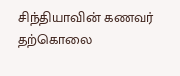சிந்தியாவின் கணவர் தற்கொலை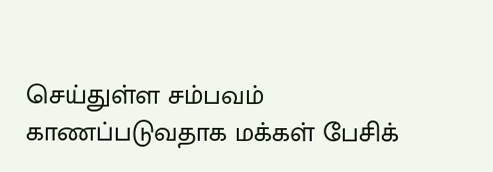செய்துள்ள சம்பவம் காணப்படுவதாக மக்கள் பேசிக்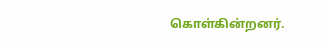கொள்கின்றனர்.